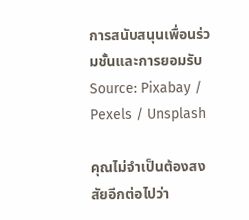การสนับสนุนเพื่อนร่วมชั้นและการยอมรับ Source: Pixabay / Pexels / Unsplash

คุณไม่จำเป็นต้องสงสัยอีกต่อไปว่า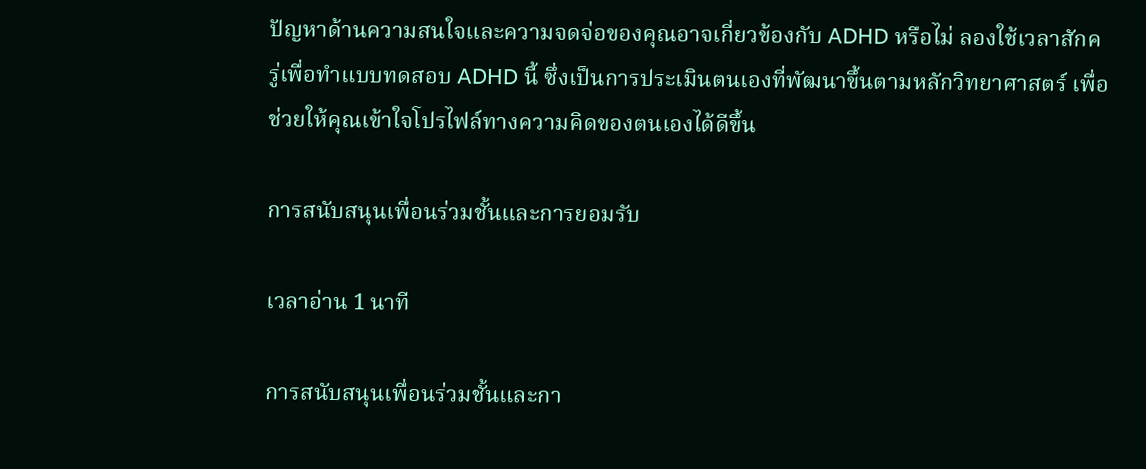ปัญหาด้านความสนใจและความจดจ่อของคุณอาจเกี่ยวข้องกับ ADHD หรือไม่ ลองใช้เวลาสักครู่เพื่อทำแบบทดสอบ ADHD นี้ ซึ่งเป็นการประเมินตนเองที่พัฒนาขึ้นตามหลักวิทยาศาสตร์ เพื่อช่วยให้คุณเข้าใจโปรไฟล์ทางความคิดของตนเองได้ดีขึ้น

การสนับสนุนเพื่อนร่วมชั้นและการยอมรับ

เวลาอ่าน 1 นาที

การสนับสนุนเพื่อนร่วมชั้นและกา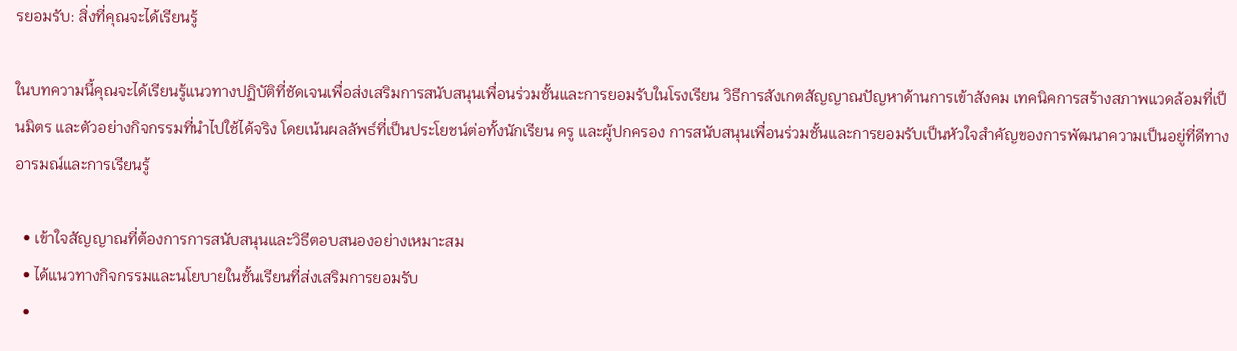รยอมรับ: สิ่งที่คุณจะได้เรียนรู้

ในบทความนี้คุณจะได้เรียนรู้แนวทางปฏิบัติที่ชัดเจนเพื่อส่งเสริมการสนับสนุนเพื่อนร่วมชั้นและการยอมรับในโรงเรียน วิธีการสังเกตสัญญาณปัญหาด้านการเข้าสังคม เทคนิคการสร้างสภาพแวดล้อมที่เป็นมิตร และตัวอย่างกิจกรรมที่นำไปใช้ได้จริง โดยเน้นผลลัพธ์ที่เป็นประโยชน์ต่อทั้งนักเรียน ครู และผู้ปกครอง การสนับสนุนเพื่อนร่วมชั้นและการยอมรับเป็นหัวใจสำคัญของการพัฒนาความเป็นอยู่ที่ดีทางอารมณ์และการเรียนรู้

  • เข้าใจสัญญาณที่ต้องการการสนับสนุนและวิธีตอบสนองอย่างเหมาะสม
  • ได้แนวทางกิจกรรมและนโยบายในชั้นเรียนที่ส่งเสริมการยอมรับ
  •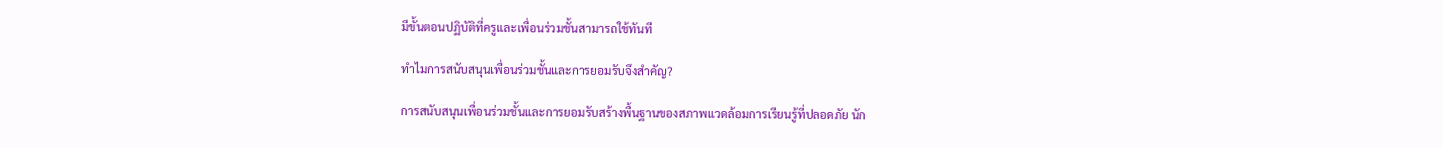มีขั้นตอนปฏิบัติที่ครูและเพื่อนร่วมชั้นสามารถใช้ทันที

ทำไมการสนับสนุนเพื่อนร่วมชั้นและการยอมรับจึงสำคัญ?

การสนับสนุนเพื่อนร่วมชั้นและการยอมรับสร้างพื้นฐานของสภาพแวดล้อมการเรียนรู้ที่ปลอดภัย นัก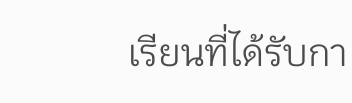เรียนที่ได้รับกา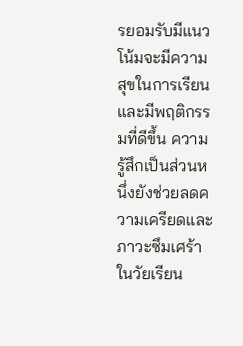รยอมรับมีแนวโน้มจะมีความสุขในการเรียนและมีพฤติกรรมที่ดีขึ้น ความรู้สึกเป็นส่วนหนึ่งยังช่วยลดความเครียดและภาวะซึมเศร้าในวัยเรียน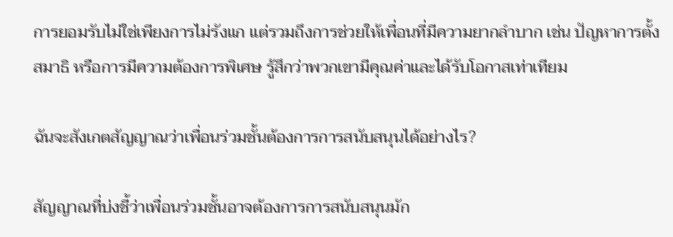การยอมรับไม่ใช่เพียงการไม่รังแก แต่รวมถึงการช่วยให้เพื่อนที่มีความยากลำบาก เช่น ปัญหาการตั้งสมาธิ หรือการมีความต้องการพิเศษ รู้สึกว่าพวกเขามีคุณค่าและได้รับโอกาสเท่าเทียม

ฉันจะสังเกตสัญญาณว่าเพื่อนร่วมชั้นต้องการการสนับสนุนได้อย่างไร?

สัญญาณที่บ่งชี้ว่าเพื่อนร่วมชั้นอาจต้องการการสนับสนุนมัก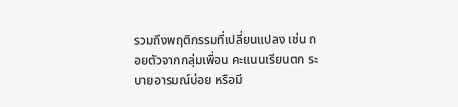รวมถึงพฤติกรรมที่เปลี่ยนแปลง เช่น ถอยตัวจากกลุ่มเพื่อน คะแนนเรียนตก ระบายอารมณ์บ่อย หรือมี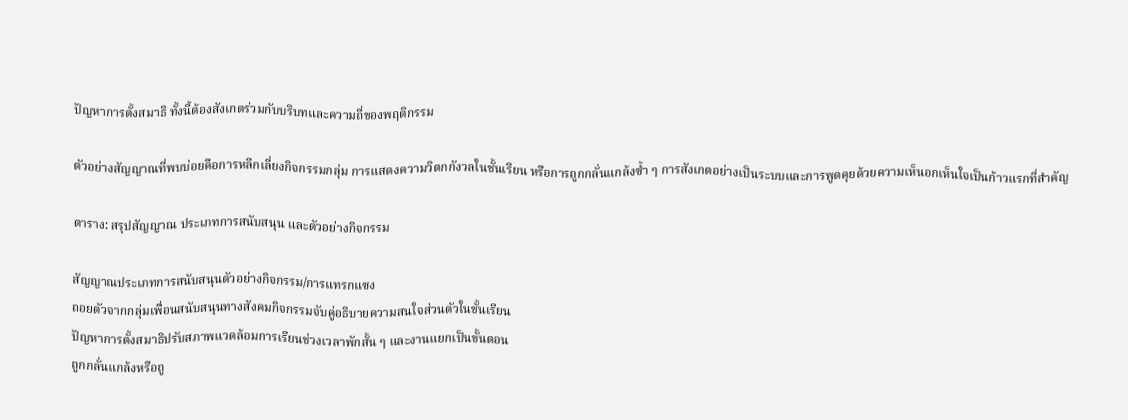ปัญหาการตั้งสมาธิ ทั้งนี้ต้องสังเกตร่วมกับบริบทและความถี่ของพฤติกรรม

ตัวอย่างสัญญาณที่พบบ่อยคือการหลีกเลี่ยงกิจกรรมกลุ่ม การแสดงความวิตกกังวลในชั้นเรียน หรือการถูกกลั่นแกล้งซ้ำ ๆ การสังเกตอย่างเป็นระบบและการพูดคุยด้วยความเห็นอกเห็นใจเป็นก้าวแรกที่สำคัญ

ตาราง: สรุปสัญญาณ ประเภทการสนับสนุน และตัวอย่างกิจกรรม

สัญญาณประเภทการสนับสนุนตัวอย่างกิจกรรม/การแทรกแซง
ถอยตัวจากกลุ่มเพื่อนสนับสนุนทางสังคมกิจกรรมจับคู่อธิบายความสนใจส่วนตัวในชั้นเรียน
ปัญหาการตั้งสมาธิปรับสภาพแวดล้อมการเรียนช่วงเวลาพักสั้น ๆ และงานแยกเป็นขั้นตอน
ถูกกลั่นแกล้งหรือถู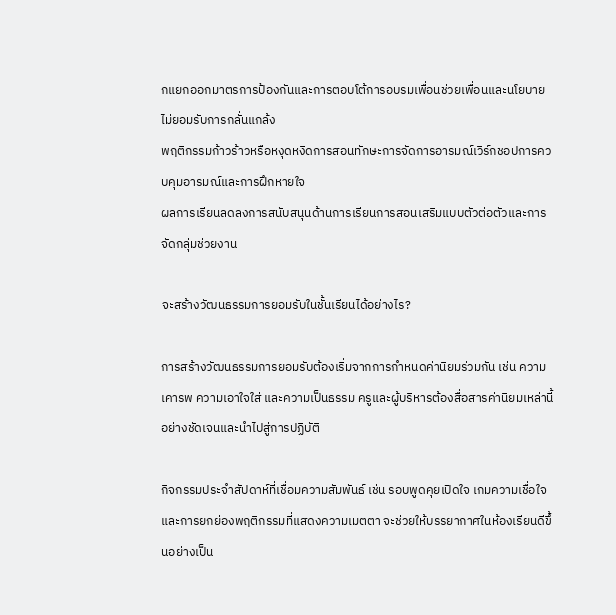กแยกออกมาตรการป้องกันและการตอบโต้การอบรมเพื่อนช่วยเพื่อนและนโยบายไม่ยอมรับการกลั่นแกล้ง
พฤติกรรมก้าวร้าวหรือหงุดหงิดการสอนทักษะการจัดการอารมณ์เวิร์กชอปการควบคุมอารมณ์และการฝึกหายใจ
ผลการเรียนลดลงการสนับสนุนด้านการเรียนการสอนเสริมแบบตัวต่อตัวและการจัดกลุ่มช่วยงาน

จะสร้างวัฒนธรรมการยอมรับในชั้นเรียนได้อย่างไร?

การสร้างวัฒนธรรมการยอมรับต้องเริ่มจากการกำหนดค่านิยมร่วมกัน เช่น ความเคารพ ความเอาใจใส่ และความเป็นธรรม ครูและผู้บริหารต้องสื่อสารค่านิยมเหล่านี้อย่างชัดเจนและนำไปสู่การปฏิบัติ

กิจกรรมประจำสัปดาห์ที่เชื่อมความสัมพันธ์ เช่น รอบพูดคุยเปิดใจ เกมความเชื่อใจ และการยกย่องพฤติกรรมที่แสดงความเมตตา จะช่วยให้บรรยากาศในห้องเรียนดีขึ้นอย่างเป็น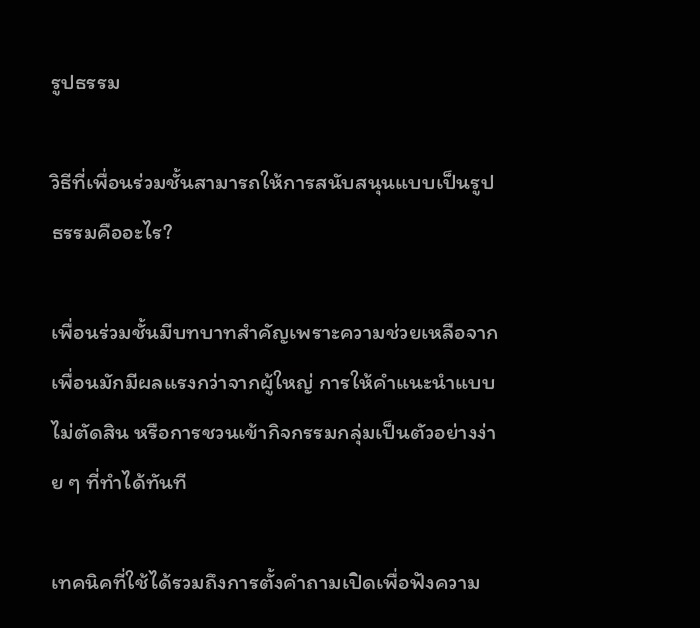รูปธรรม

วิธีที่เพื่อนร่วมชั้นสามารถให้การสนับสนุนแบบเป็นรูปธรรมคืออะไร?

เพื่อนร่วมชั้นมีบทบาทสำคัญเพราะความช่วยเหลือจากเพื่อนมักมีผลแรงกว่าจากผู้ใหญ่ การให้คำแนะนำแบบไม่ตัดสิน หรือการชวนเข้ากิจกรรมกลุ่มเป็นตัวอย่างง่าย ๆ ที่ทำได้ทันที

เทคนิคที่ใช้ได้รวมถึงการตั้งคำถามเปิดเพื่อฟังความ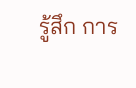รู้สึก การ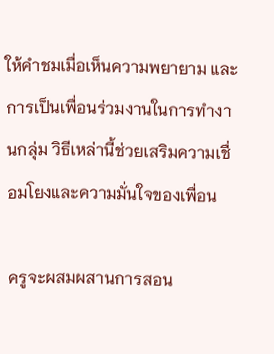ให้คำชมเมื่อเห็นความพยายาม และการเป็นเพื่อนร่วมงานในการทำงานกลุ่ม วิธีเหล่านี้ช่วยเสริมความเชื่อมโยงและความมั่นใจของเพื่อน

ครูจะผสมผสานการสอน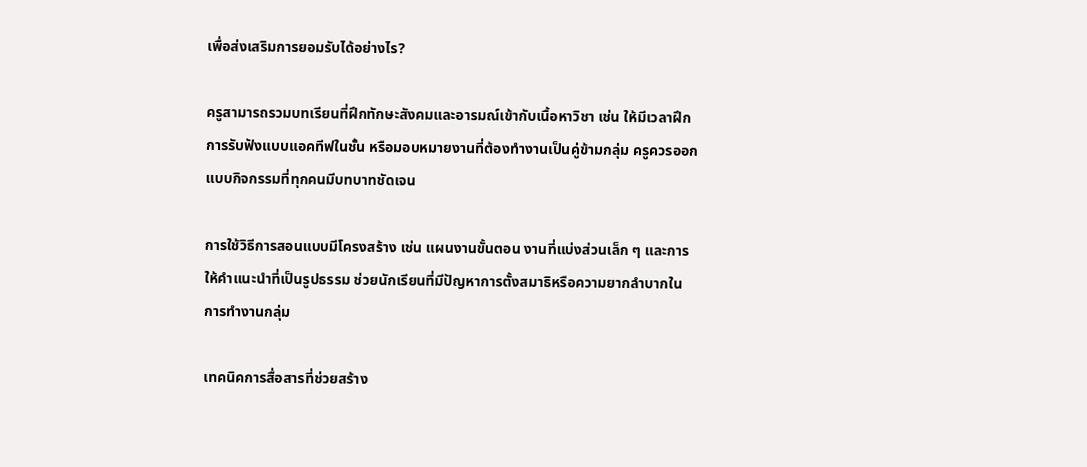เพื่อส่งเสริมการยอมรับได้อย่างไร?

ครูสามารถรวมบทเรียนที่ฝึกทักษะสังคมและอารมณ์เข้ากับเนื้อหาวิชา เช่น ให้มีเวลาฝึกการรับฟังแบบแอคทีฟในชั้น หรือมอบหมายงานที่ต้องทำงานเป็นคู่ข้ามกลุ่ม ครูควรออกแบบกิจกรรมที่ทุกคนมีบทบาทชัดเจน

การใช้วิธีการสอนแบบมีโครงสร้าง เช่น แผนงานขั้นตอน งานที่แบ่งส่วนเล็ก ๆ และการให้คำแนะนำที่เป็นรูปธรรม ช่วยนักเรียนที่มีปัญหาการตั้งสมาธิหรือความยากลำบากในการทำงานกลุ่ม

เทคนิคการสื่อสารที่ช่วยสร้าง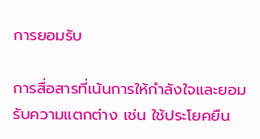การยอมรับ

การสื่อสารที่เน้นการให้กำลังใจและยอมรับความแตกต่าง เช่น ใช้ประโยคยืน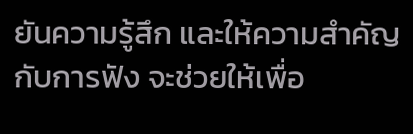ยันความรู้สึก และให้ความสำคัญกับการฟัง จะช่วยให้เพื่อ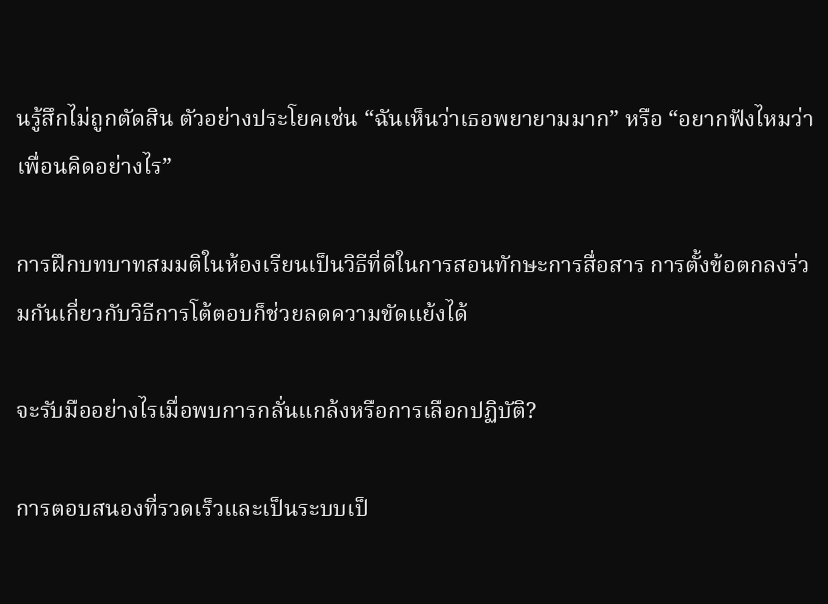นรู้สึกไม่ถูกตัดสิน ตัวอย่างประโยคเช่น “ฉันเห็นว่าเธอพยายามมาก” หรือ “อยากฟังไหมว่าเพื่อนคิดอย่างไร”

การฝึกบทบาทสมมติในห้องเรียนเป็นวิธีที่ดีในการสอนทักษะการสื่อสาร การตั้งข้อตกลงร่วมกันเกี่ยวกับวิธีการโต้ตอบก็ช่วยลดความขัดแย้งได้

จะรับมืออย่างไรเมื่อพบการกลั่นแกล้งหรือการเลือกปฏิบัติ?

การตอบสนองที่รวดเร็วและเป็นระบบเป็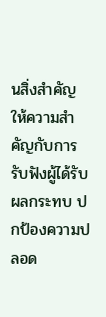นสิ่งสำคัญ ให้ความสำคัญกับการรับฟังผู้ได้รับผลกระทบ ปกป้องความปลอด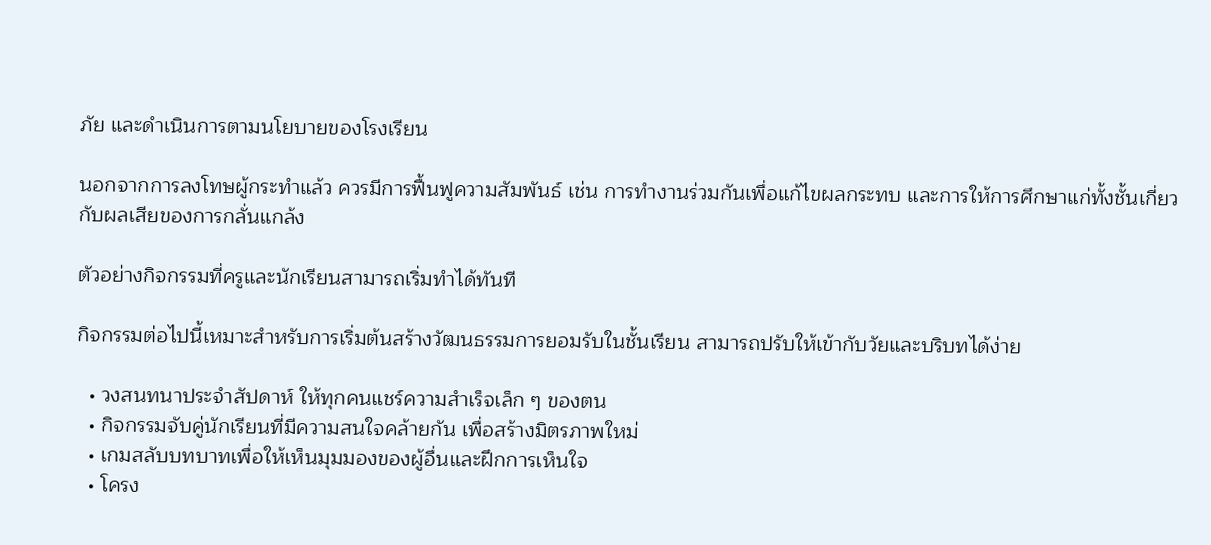ภัย และดำเนินการตามนโยบายของโรงเรียน

นอกจากการลงโทษผู้กระทำแล้ว ควรมีการฟื้นฟูความสัมพันธ์ เช่น การทำงานร่วมกันเพื่อแก้ไขผลกระทบ และการให้การศึกษาแก่ทั้งชั้นเกี่ยวกับผลเสียของการกลั่นแกล้ง

ตัวอย่างกิจกรรมที่ครูและนักเรียนสามารถเริ่มทำได้ทันที

กิจกรรมต่อไปนี้เหมาะสำหรับการเริ่มต้นสร้างวัฒนธรรมการยอมรับในชั้นเรียน สามารถปรับให้เข้ากับวัยและบริบทได้ง่าย

  • วงสนทนาประจำสัปดาห์ ให้ทุกคนแชร์ความสำเร็จเล็ก ๆ ของตน
  • กิจกรรมจับคู่นักเรียนที่มีความสนใจคล้ายกัน เพื่อสร้างมิตรภาพใหม่
  • เกมสลับบทบาทเพื่อให้เห็นมุมมองของผู้อื่นและฝึกการเห็นใจ
  • โครง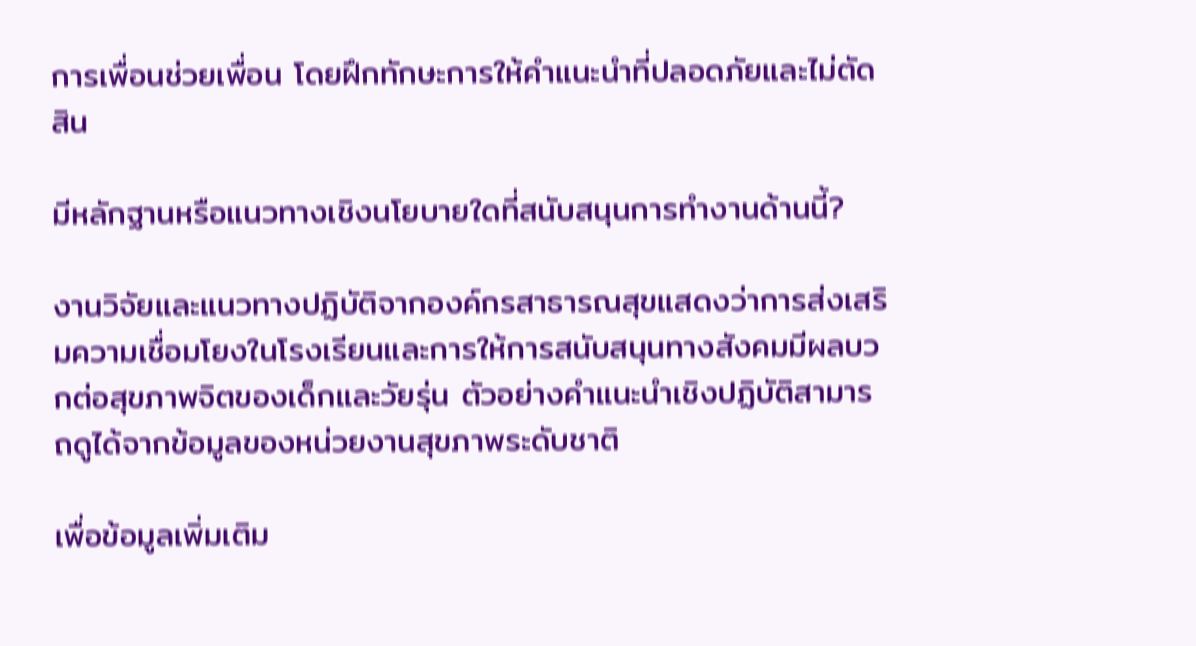การเพื่อนช่วยเพื่อน โดยฝึกทักษะการให้คำแนะนำที่ปลอดภัยและไม่ตัดสิน

มีหลักฐานหรือแนวทางเชิงนโยบายใดที่สนับสนุนการทำงานด้านนี้?

งานวิจัยและแนวทางปฏิบัติจากองค์กรสาธารณสุขแสดงว่าการส่งเสริมความเชื่อมโยงในโรงเรียนและการให้การสนับสนุนทางสังคมมีผลบวกต่อสุขภาพจิตของเด็กและวัยรุ่น ตัวอย่างคำแนะนำเชิงปฏิบัติสามารถดูได้จากข้อมูลของหน่วยงานสุขภาพระดับชาติ

เพื่อข้อมูลเพิ่มเติม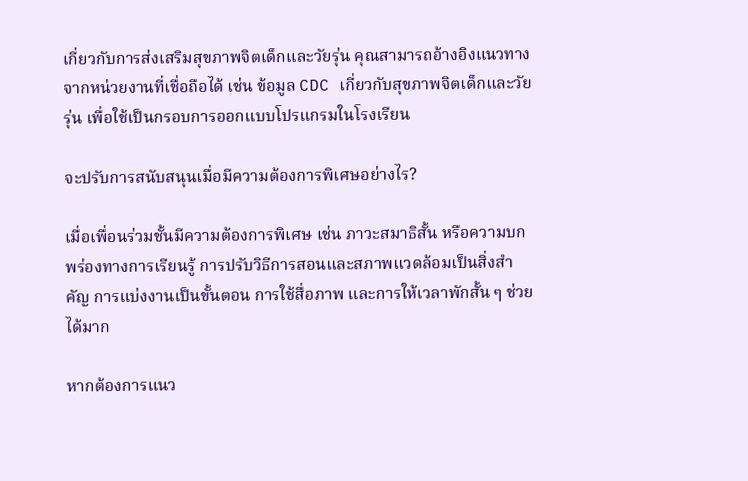เกี่ยวกับการส่งเสริมสุขภาพจิตเด็กและวัยรุ่น คุณสามารถอ้างอิงแนวทางจากหน่วยงานที่เชื่อถือได้ เช่น ข้อมูล CDC เกี่ยวกับสุขภาพจิตเด็กและวัยรุ่น เพื่อใช้เป็นกรอบการออกแบบโปรแกรมในโรงเรียน

จะปรับการสนับสนุนเมื่อมีความต้องการพิเศษอย่างไร?

เมื่อเพื่อนร่วมชั้นมีความต้องการพิเศษ เช่น ภาวะสมาธิสั้น หรือความบกพร่องทางการเรียนรู้ การปรับวิธีการสอนและสภาพแวดล้อมเป็นสิ่งสำคัญ การแบ่งงานเป็นขั้นตอน การใช้สื่อภาพ และการให้เวลาพักสั้น ๆ ช่วยได้มาก

หากต้องการแนว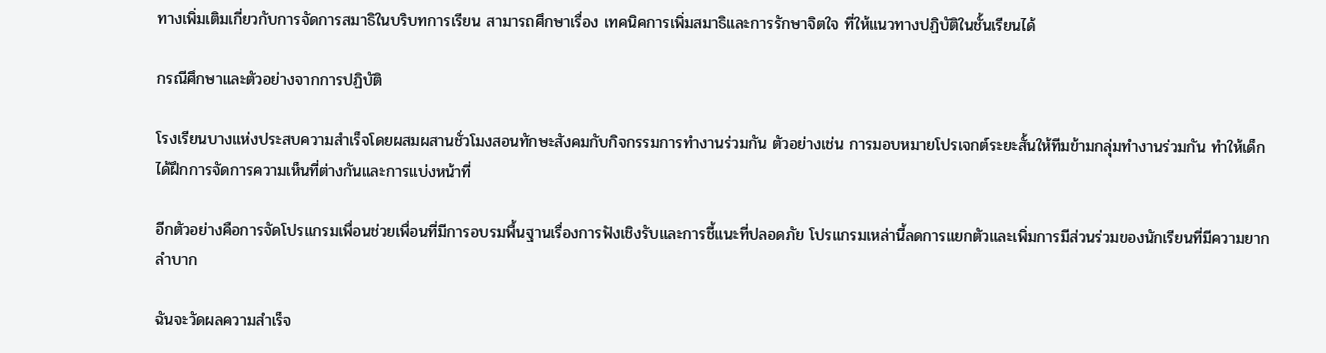ทางเพิ่มเติมเกี่ยวกับการจัดการสมาธิในบริบทการเรียน สามารถศึกษาเรื่อง เทคนิคการเพิ่มสมาธิและการรักษาจิตใจ ที่ให้แนวทางปฏิบัติในชั้นเรียนได้

กรณีศึกษาและตัวอย่างจากการปฏิบัติ

โรงเรียนบางแห่งประสบความสำเร็จโดยผสมผสานชั่วโมงสอนทักษะสังคมกับกิจกรรมการทำงานร่วมกัน ตัวอย่างเช่น การมอบหมายโปรเจกต์ระยะสั้นให้ทีมข้ามกลุ่มทำงานร่วมกัน ทำให้เด็กได้ฝึกการจัดการความเห็นที่ต่างกันและการแบ่งหน้าที่

อีกตัวอย่างคือการจัดโปรแกรมเพื่อนช่วยเพื่อนที่มีการอบรมพื้นฐานเรื่องการฟังเชิงรับและการชี้แนะที่ปลอดภัย โปรแกรมเหล่านี้ลดการแยกตัวและเพิ่มการมีส่วนร่วมของนักเรียนที่มีความยากลำบาก

ฉันจะวัดผลความสำเร็จ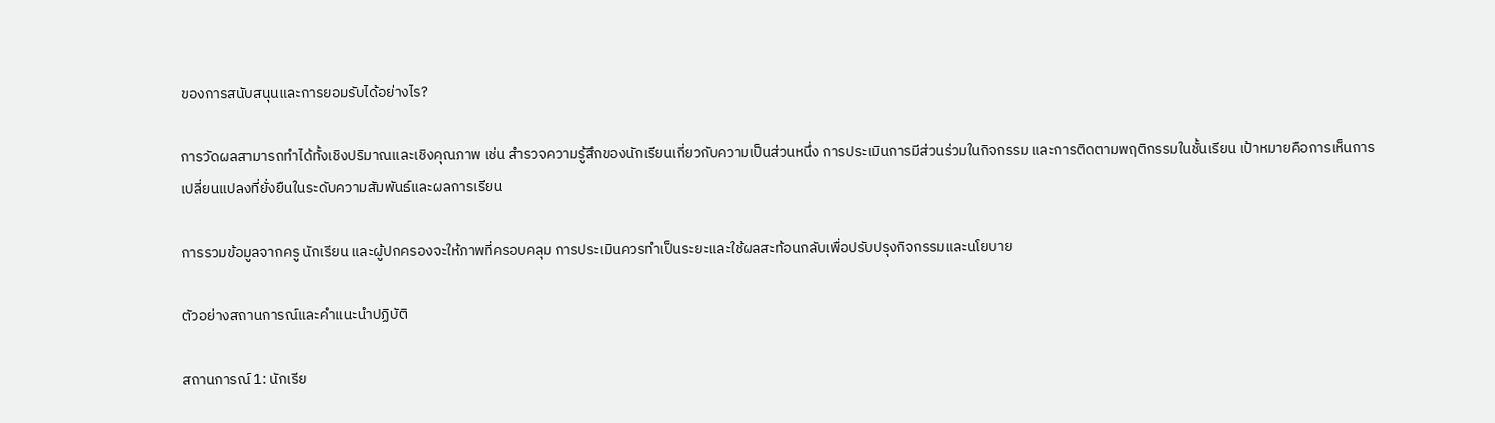ของการสนับสนุนและการยอมรับได้อย่างไร?

การวัดผลสามารถทำได้ทั้งเชิงปริมาณและเชิงคุณภาพ เช่น สำรวจความรู้สึกของนักเรียนเกี่ยวกับความเป็นส่วนหนึ่ง การประเมินการมีส่วนร่วมในกิจกรรม และการติดตามพฤติกรรมในชั้นเรียน เป้าหมายคือการเห็นการเปลี่ยนแปลงที่ยั่งยืนในระดับความสัมพันธ์และผลการเรียน

การรวมข้อมูลจากครู นักเรียน และผู้ปกครองจะให้ภาพที่ครอบคลุม การประเมินควรทำเป็นระยะและใช้ผลสะท้อนกลับเพื่อปรับปรุงกิจกรรมและนโยบาย

ตัวอย่างสถานการณ์และคำแนะนำปฏิบัติ

สถานการณ์ 1: นักเรีย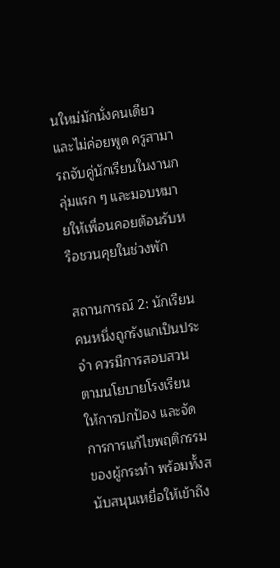นใหม่มักนั่งคนเดียวและไม่ค่อยพูด ครูสามารถจับคู่นักเรียนในงานกลุ่มแรก ๆ และมอบหมายให้เพื่อนคอยต้อนรับหรือชวนคุยในช่วงพัก

สถานการณ์ 2: นักเรียนคนหนึ่งถูกรังแกเป็นประจำ ควรมีการสอบสวนตามนโยบายโรงเรียน ให้การปกป้อง และจัดการการแก้ไขพฤติกรรมของผู้กระทำ พร้อมทั้งสนับสนุนเหยื่อให้เข้าถึง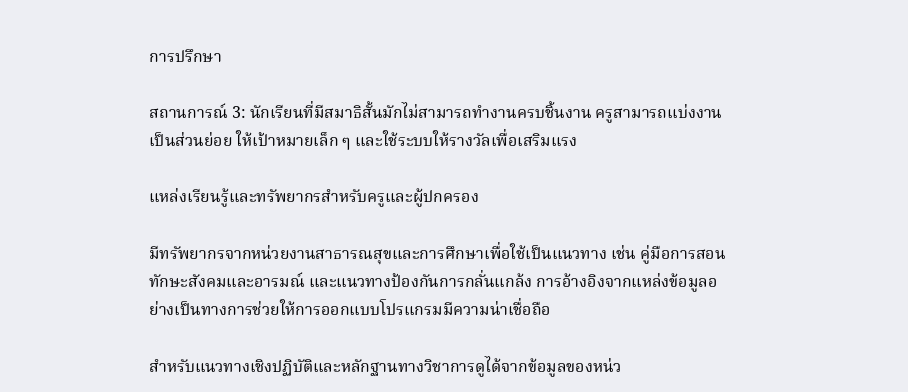การปรึกษา

สถานการณ์ 3: นักเรียนที่มีสมาธิสั้นมักไม่สามารถทำงานครบชิ้นงาน ครูสามารถแบ่งงานเป็นส่วนย่อย ให้เป้าหมายเล็ก ๆ และใช้ระบบให้รางวัลเพื่อเสริมแรง

แหล่งเรียนรู้และทรัพยากรสำหรับครูและผู้ปกครอง

มีทรัพยากรจากหน่วยงานสาธารณสุขและการศึกษาเพื่อใช้เป็นแนวทาง เช่น คู่มือการสอนทักษะสังคมและอารมณ์ และแนวทางป้องกันการกลั่นแกล้ง การอ้างอิงจากแหล่งข้อมูลอย่างเป็นทางการช่วยให้การออกแบบโปรแกรมมีความน่าเชื่อถือ

สำหรับแนวทางเชิงปฏิบัติและหลักฐานทางวิชาการดูได้จากข้อมูลของหน่ว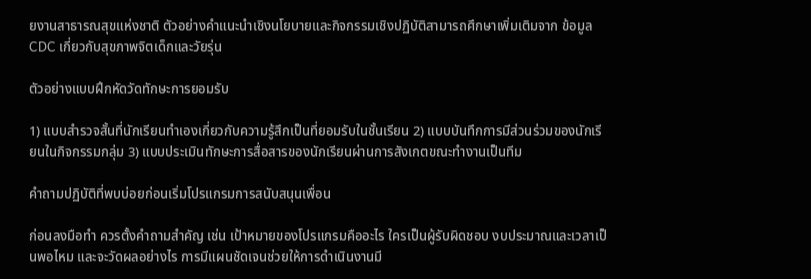ยงานสาธารณสุขแห่งชาติ ตัวอย่างคำแนะนำเชิงนโยบายและกิจกรรมเชิงปฏิบัติสามารถศึกษาเพิ่มเติมจาก ข้อมูล CDC เกี่ยวกับสุขภาพจิตเด็กและวัยรุ่น

ตัวอย่างแบบฝึกหัดวัดทักษะการยอมรับ

1) แบบสำรวจสั้นที่นักเรียนทำเองเกี่ยวกับความรู้สึกเป็นที่ยอมรับในชั้นเรียน 2) แบบบันทึกการมีส่วนร่วมของนักเรียนในกิจกรรมกลุ่ม 3) แบบประเมินทักษะการสื่อสารของนักเรียนผ่านการสังเกตขณะทำงานเป็นทีม

คำถามปฏิบัติที่พบบ่อยก่อนเริ่มโปรแกรมการสนับสนุนเพื่อน

ก่อนลงมือทำ ควรตั้งคำถามสำคัญ เช่น เป้าหมายของโปรแกรมคืออะไร ใครเป็นผู้รับผิดชอบ งบประมาณและเวลาเป็นพอไหม และจะวัดผลอย่างไร การมีแผนชัดเจนช่วยให้การดำเนินงานมี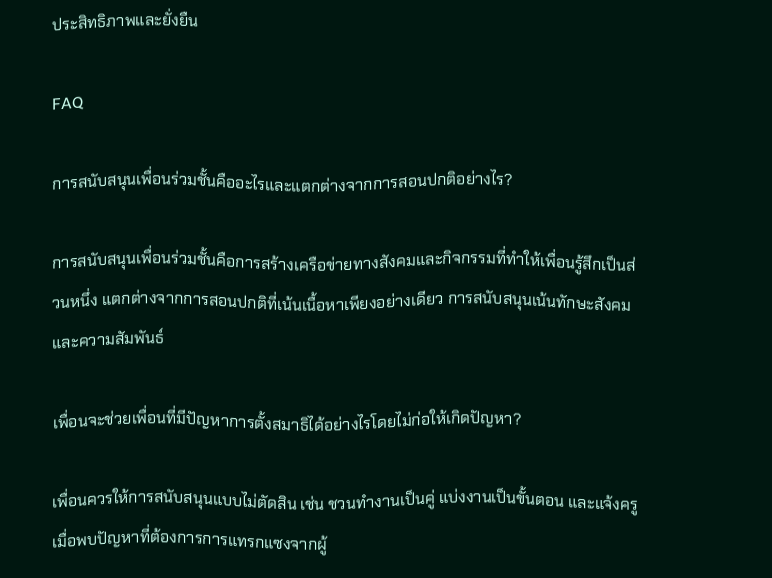ประสิทธิภาพและยั่งยืน

FAQ

การสนับสนุนเพื่อนร่วมชั้นคืออะไรและแตกต่างจากการสอนปกติอย่างไร?

การสนับสนุนเพื่อนร่วมชั้นคือการสร้างเครือข่ายทางสังคมและกิจกรรมที่ทำให้เพื่อนรู้สึกเป็นส่วนหนึ่ง แตกต่างจากการสอนปกติที่เน้นเนื้อหาเพียงอย่างเดียว การสนับสนุนเน้นทักษะสังคมและความสัมพันธ์

เพื่อนจะช่วยเพื่อนที่มีปัญหาการตั้งสมาธิได้อย่างไรโดยไม่ก่อให้เกิดปัญหา?

เพื่อนควรให้การสนับสนุนแบบไม่ตัดสิน เช่น ชวนทำงานเป็นคู่ แบ่งงานเป็นขั้นตอน และแจ้งครูเมื่อพบปัญหาที่ต้องการการแทรกแซงจากผู้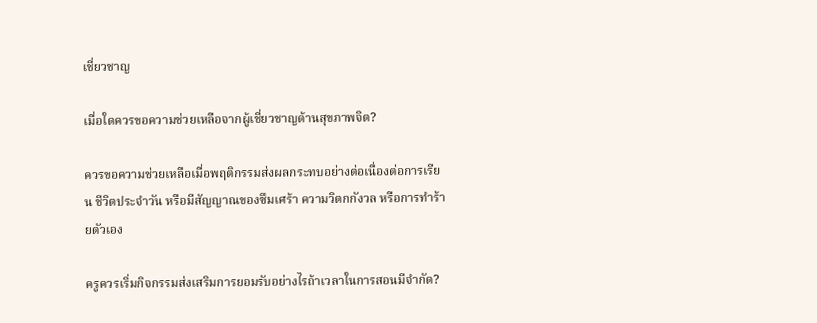เชี่ยวชาญ

เมื่อใดควรขอความช่วยเหลือจากผู้เชี่ยวชาญด้านสุขภาพจิต?

ควรขอความช่วยเหลือเมื่อพฤติกรรมส่งผลกระทบอย่างต่อเนื่องต่อการเรียน ชีวิตประจำวัน หรือมีสัญญาณของซึมเศร้า ความวิตกกังวล หรือการทำร้ายตัวเอง

ครูควรเริ่มกิจกรรมส่งเสริมการยอมรับอย่างไรถ้าเวลาในการสอนมีจำกัด?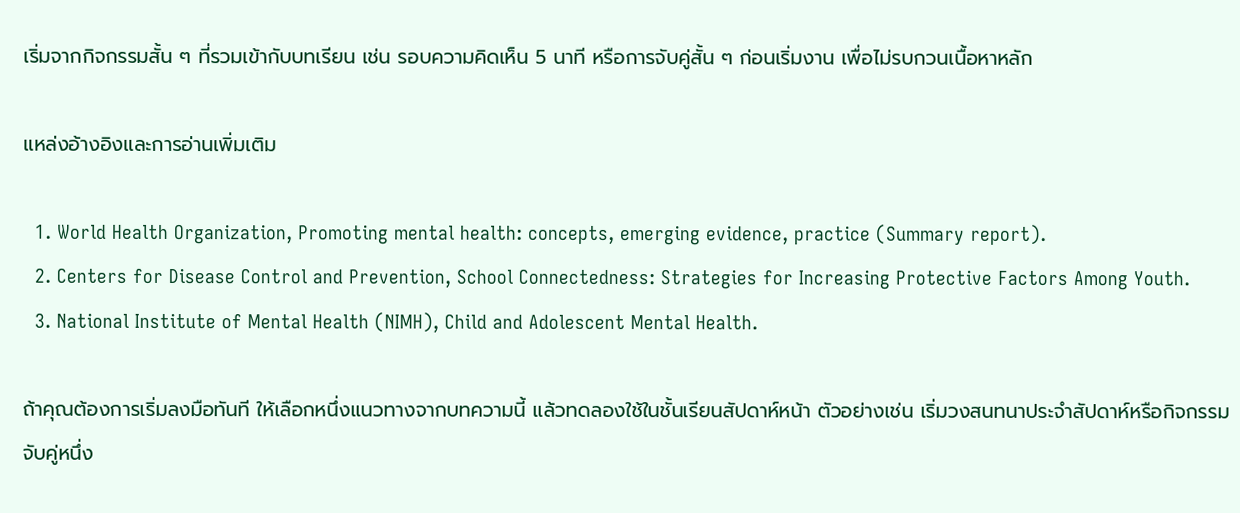เริ่มจากกิจกรรมสั้น ๆ ที่รวมเข้ากับบทเรียน เช่น รอบความคิดเห็น 5 นาที หรือการจับคู่สั้น ๆ ก่อนเริ่มงาน เพื่อไม่รบกวนเนื้อหาหลัก

แหล่งอ้างอิงและการอ่านเพิ่มเติม

  1. World Health Organization, Promoting mental health: concepts, emerging evidence, practice (Summary report).
  2. Centers for Disease Control and Prevention, School Connectedness: Strategies for Increasing Protective Factors Among Youth.
  3. National Institute of Mental Health (NIMH), Child and Adolescent Mental Health.

ถ้าคุณต้องการเริ่มลงมือทันที ให้เลือกหนึ่งแนวทางจากบทความนี้ แล้วทดลองใช้ในชั้นเรียนสัปดาห์หน้า ตัวอย่างเช่น เริ่มวงสนทนาประจำสัปดาห์หรือกิจกรรมจับคู่หนึ่ง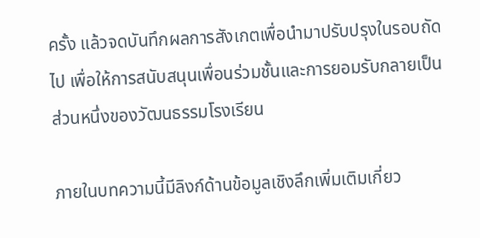ครั้ง แล้วจดบันทึกผลการสังเกตเพื่อนำมาปรับปรุงในรอบถัดไป เพื่อให้การสนับสนุนเพื่อนร่วมชั้นและการยอมรับกลายเป็นส่วนหนึ่งของวัฒนธรรมโรงเรียน

ภายในบทความนี้มีลิงก์ด้านข้อมูลเชิงลึกเพิ่มเติมเกี่ยว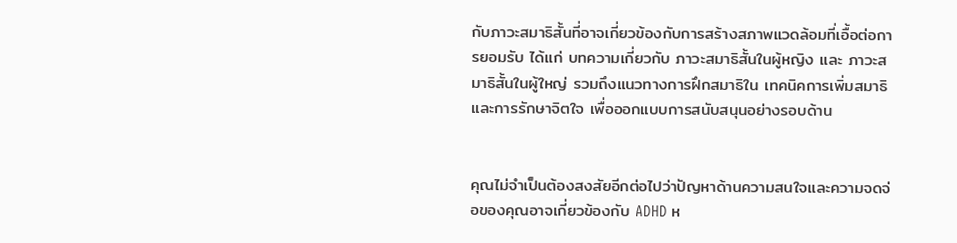กับภาวะสมาธิสั้นที่อาจเกี่ยวข้องกับการสร้างสภาพแวดล้อมที่เอื้อต่อการยอมรับ ได้แก่ บทความเกี่ยวกับ ภาวะสมาธิสั้นในผู้หญิง และ ภาวะสมาธิสั้นในผู้ใหญ่ รวมถึงแนวทางการฝึกสมาธิใน เทคนิคการเพิ่มสมาธิและการรักษาจิตใจ เพื่อออกแบบการสนับสนุนอย่างรอบด้าน


คุณไม่จำเป็นต้องสงสัยอีกต่อไปว่าปัญหาด้านความสนใจและความจดจ่อของคุณอาจเกี่ยวข้องกับ ADHD ห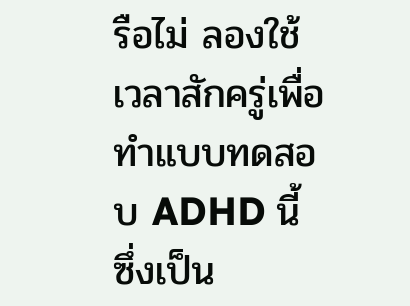รือไม่ ลองใช้เวลาสักครู่เพื่อทำแบบทดสอบ ADHD นี้ ซึ่งเป็น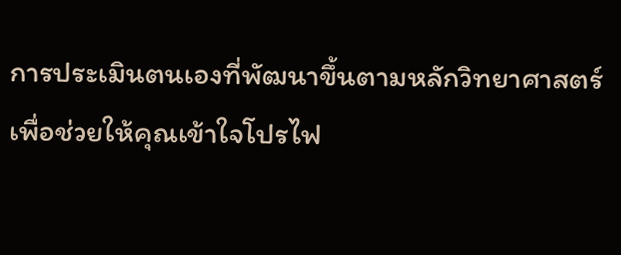การประเมินตนเองที่พัฒนาขึ้นตามหลักวิทยาศาสตร์ เพื่อช่วยให้คุณเข้าใจโปรไฟ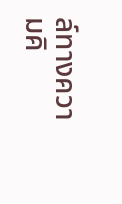ล์ทางความคิ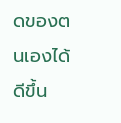ดของตนเองได้ดีขึ้น